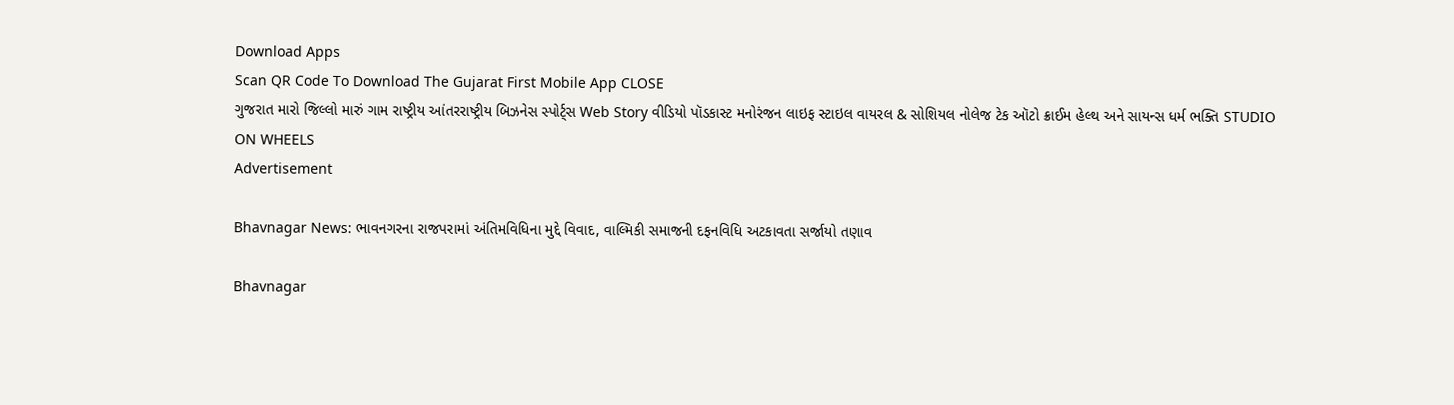Download Apps
Scan QR Code To Download The Gujarat First Mobile App CLOSE
ગુજરાત મારો જિલ્લો મારું ગામ રાષ્ટ્રીય આંતરરાષ્ટ્રીય બિઝનેસ સ્પોર્ટ્સ Web Story વીડિયો પૉડકાસ્ટ મનોરંજન લાઇફ સ્ટાઇલ વાયરલ & સોશિયલ નોલેજ ટેક ઑટો ક્રાઈમ હેલ્થ અને સાયન્સ ધર્મ ભક્તિ STUDIO ON WHEELS
Advertisement

Bhavnagar News: ભાવનગરના રાજપરામાં અંતિમવિધિના મુદ્દે વિવાદ, વાલ્મિકી સમાજની દફનવિધિ અટકાવતા સર્જાયો તણાવ

Bhavnagar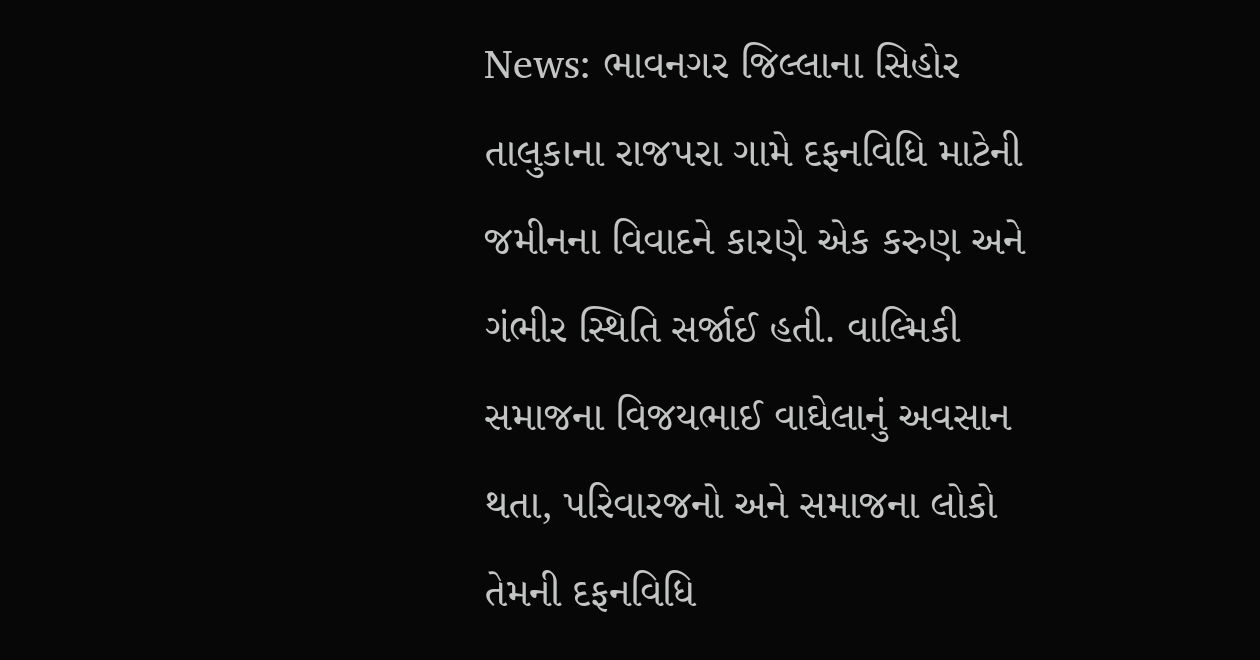News: ભાવનગર જિલ્લાના સિહોર તાલુકાના રાજપરા ગામે દફનવિધિ માટેની જમીનના વિવાદને કારણે એક કરુણ અને ગંભીર સ્થિતિ સર્જાઈ હતી. વાલ્મિકી સમાજના વિજયભાઈ વાઘેલાનું અવસાન થતા, પરિવારજનો અને સમાજના લોકો તેમની દફનવિધિ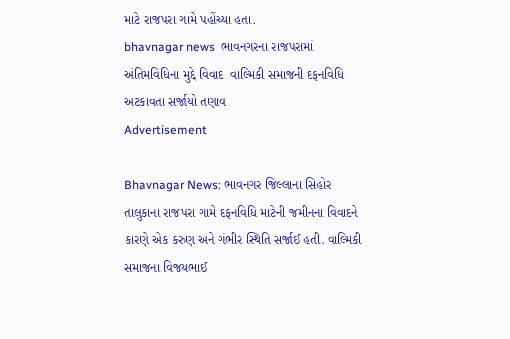માટે રાજપરા ગામે પહોંચ્યા હતા.
bhavnagar news  ભાવનગરના રાજપરામાં અંતિમવિધિના મુદ્દે વિવાદ  વાલ્મિકી સમાજની દફનવિધિ અટકાવતા સર્જાયો તણાવ
Advertisement

Bhavnagar News: ભાવનગર જિલ્લાના સિહોર તાલુકાના રાજપરા ગામે દફનવિધિ માટેની જમીનના વિવાદને કારણે એક કરુણ અને ગંભીર સ્થિતિ સર્જાઈ હતી. વાલ્મિકી સમાજના વિજયભાઈ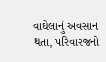વાઘેલાનું અવસાન થતા, પરિવારજનો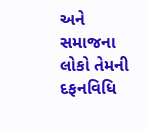અને સમાજના લોકો તેમની દફનવિધિ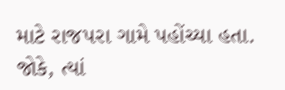માટે રાજપરા ગામે પહોંચ્યા હતા. જોકે, ત્યાં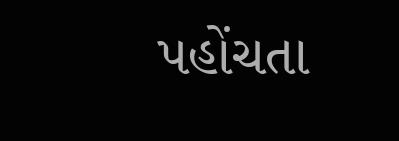પહોંચતા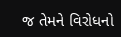જ તેમને વિરોધનો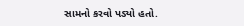સામનો કરવો પડ્યો હતો.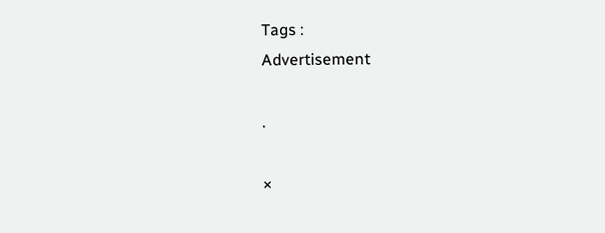Tags :
Advertisement

.

×